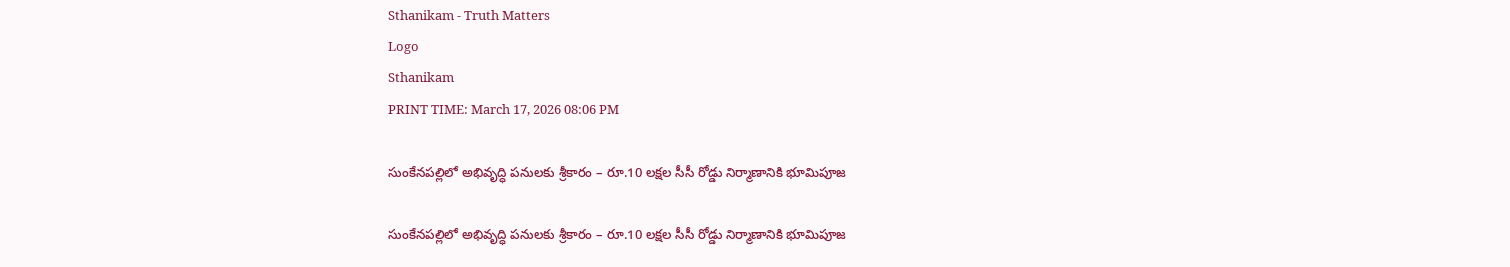Sthanikam - Truth Matters
Logo
Sthanikam
PRINT TIME: March 17, 2026 08:06 PM

సుంకేనపల్లిలో అభివృద్ధి పనులకు శ్రీకారం – రూ.10 లక్షల సీసీ రోడ్డు నిర్మాణానికి భూమిపూజ

సుంకేనపల్లిలో అభివృద్ధి పనులకు శ్రీకారం – రూ.10 లక్షల సీసీ రోడ్డు నిర్మాణానికి భూమిపూజ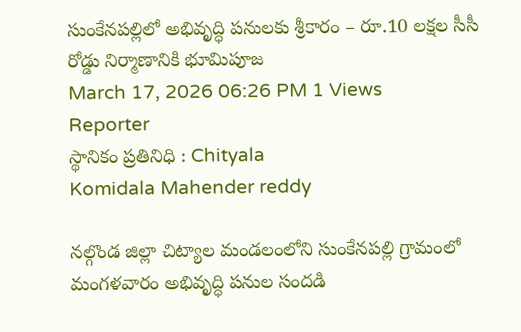సుంకేనపల్లిలో అభివృద్ధి పనులకు శ్రీకారం – రూ.10 లక్షల సీసీ రోడ్డు నిర్మాణానికి భూమిపూజ
March 17, 2026 06:26 PM 1 Views
Reporter
స్థానికం ప్రతినిధి : Chityala
Komidala Mahender reddy

నల్గొండ జిల్లా చిట్యాల మండలంలోని సుంకేనపల్లి గ్రామంలో మంగళవారం అభివృద్ధి పనుల సందడి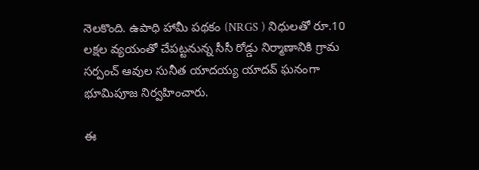నెలకొంది. ఉపాధి హామీ పథకం (NRGS ) నిధులతో రూ.10 లక్షల వ్యయంతో చేపట్టనున్న సీసీ రోడ్డు నిర్మాణానికి గ్రామ సర్పంచ్ ఆవుల సునీత యాదయ్య యాదవ్ ఘనంగా భూమిపూజ నిర్వహించారు.

ఈ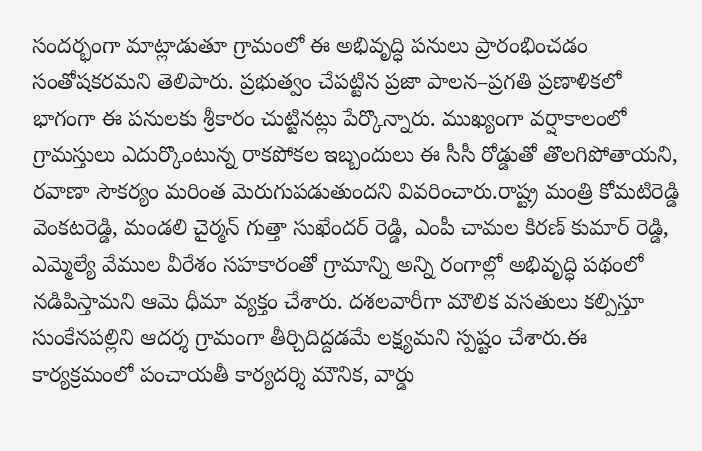సందర్భంగా మాట్లాడుతూ గ్రామంలో ఈ అభివృద్ధి పనులు ప్రారంభించడం సంతోషకరమని తెలిపారు. ప్రభుత్వం చేపట్టిన ప్రజా పాలన–ప్రగతి ప్రణాళికలో భాగంగా ఈ పనులకు శ్రీకారం చుట్టినట్లు పేర్కొన్నారు. ముఖ్యంగా వర్షాకాలంలో గ్రామస్తులు ఎదుర్కొంటున్న రాకపోకల ఇబ్బందులు ఈ సీసీ రోడ్డుతో తొలగిపోతాయని, రవాణా సౌకర్యం మరింత మెరుగుపడుతుందని వివరించారు.రాష్ట్ర మంత్రి కోమటిరెడ్డి వెంకటరెడ్డి, మండలి చైర్మన్ గుత్తా సుఖేందర్ రెడ్డి, ఎంపీ చామల కిరణ్ కుమార్ రెడ్డి, ఎమ్మెల్యే వేముల వీరేశం సహకారంతో గ్రామాన్ని అన్ని రంగాల్లో అభివృద్ధి పథంలో నడిపిస్తామని ఆమె ధీమా వ్యక్తం చేశారు. దశలవారీగా మౌలిక వసతులు కల్పిస్తూ సుంకేనపల్లిని ఆదర్శ గ్రామంగా తీర్చిదిద్దడమే లక్ష్యమని స్పష్టం చేశారు.ఈ కార్యక్రమంలో పంచాయతీ కార్యదర్శి మౌనిక, వార్డు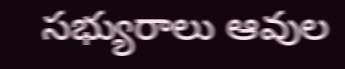సభ్యురాలు ఆవుల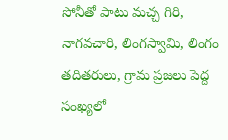సోనీతో పాటు మచ్చ గిరి, నాగవచారి, లింగస్వామి, లింగం తదితరులు, గ్రామ ప్రజలు పెద్ద సంఖ్యలో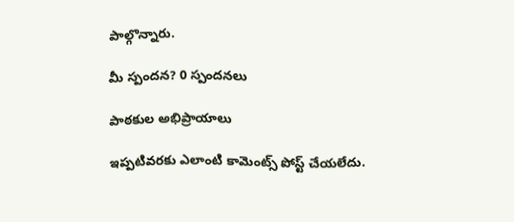పాల్గొన్నారు.

మీ స్పందన? 0 స్పందనలు

పాఠకుల అభిప్రాయాలు

ఇప్పటివరకు ఎలాంటి కామెంట్స్ పోస్ట్ చేయలేదు.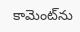కామెంట్‌ను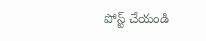పోస్ట్ చేయండి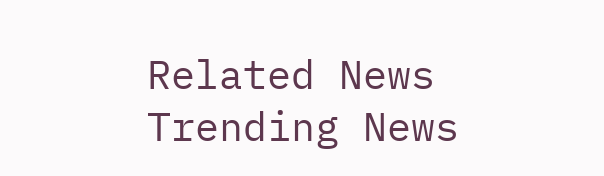Related News
Trending News